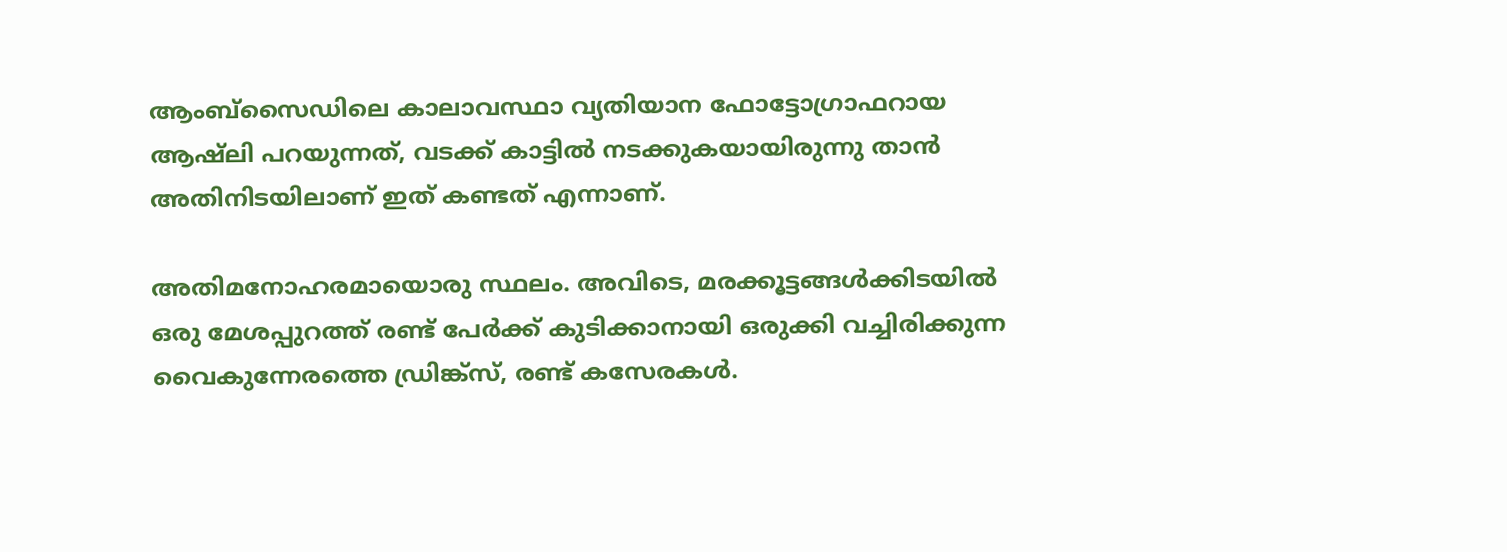ആംബ്‌സൈഡിലെ കാലാവസ്ഥാ വ്യതിയാന ഫോട്ടോഗ്രാഫറായ ആഷ്ലി പറയുന്നത്, വടക്ക് കാട്ടിൽ നടക്കുകയായിരുന്നു താൻ അതിനിടയിലാണ് ഇത് കണ്ടത് എന്നാണ്.

അതിമനോഹരമായൊരു സ്ഥലം. അവിടെ, മരക്കൂട്ടങ്ങള്‍ക്കിടയില്‍ ഒരു മേശപ്പുറത്ത് രണ്ട് പേര്‍ക്ക് കുടിക്കാനായി ഒരുക്കി വച്ചിരിക്കുന്ന വൈകുന്നേരത്തെ ഡ്രിങ്ക്സ്, രണ്ട് കസേരകള്‍.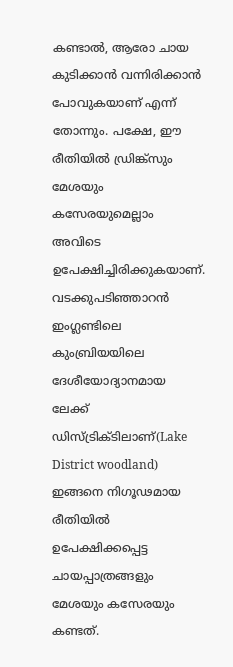കണ്ടാല്‍, ആരോ ചായ കുടിക്കാന്‍ വന്നിരിക്കാന്‍ പോവുകയാണ് എന്ന് തോന്നും. പക്ഷേ, ഈ രീതിയില്‍ ഡ്രിങ്ക്സും മേശയും കസേരയുമെല്ലാം അവിടെ ഉപേക്ഷിച്ചിരിക്കുകയാണ്. വടക്കുപടിഞ്ഞാറൻ ഇംഗ്ലണ്ടിലെ കുംബ്രിയയിലെ ദേശീയോദ്യാനമായ ലേക്ക് ഡിസ്ട്രിക്ടിലാണ്(Lake District woodland) ഇങ്ങനെ നിഗൂഢമായ രീതിയില്‍ ഉപേക്ഷിക്കപ്പെട്ട ചായപ്പാത്രങ്ങളും മേശയും കസേരയും കണ്ടത്.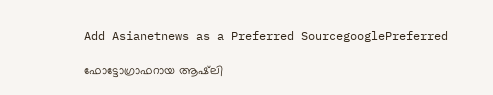Add Asianetnews as a Preferred SourcegooglePreferred

ഫോട്ടോഗ്രാഫറായ ആഷ്‍ലി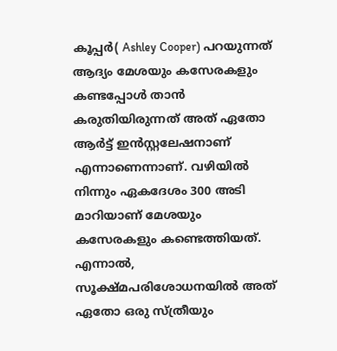കൂപ്പര്‍( Ashley Cooper) പറയുന്നത് ആദ്യം മേശയും കസേരകളും കണ്ടപ്പോള്‍ താന്‍ കരുതിയിരുന്നത് അത് ഏതോ ആര്‍ട്ട് ഇന്‍സ്റ്റലേഷനാണ് എന്നാണെന്നാണ്. വഴിയില്‍ നിന്നും ഏകദേശം 300 അടി മാറിയാണ് മേശയും കസേരകളും കണ്ടെത്തിയത്. എന്നാല്‍, സൂക്ഷ്മപരിശോധനയില്‍ അത് ഏതോ ഒരു സ്ത്രീയും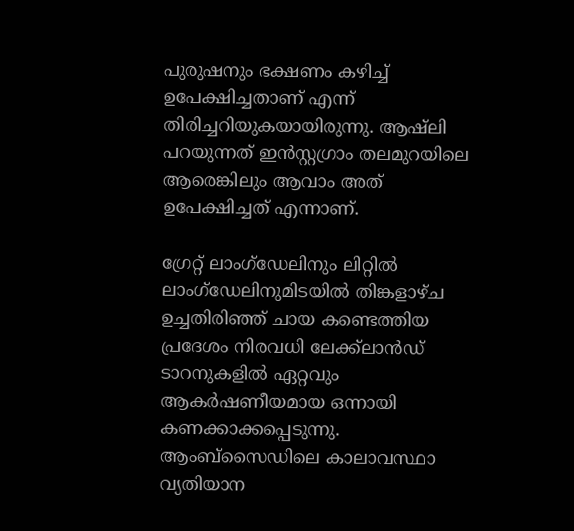പുരുഷനും ഭക്ഷണം കഴിച്ച് ഉപേക്ഷിച്ചതാണ് എന്ന് തിരിച്ചറിയുകയായിരുന്നു. ആഷ്ലി പറയുന്നത് ഇന്‍സ്റ്റഗ്രാം തലമുറയിലെ ആരെങ്കിലും ആവാം അത് ഉപേക്ഷിച്ചത് എന്നാണ്.

ഗ്രേറ്റ് ലാംഗ്‌ഡേലിനും ലിറ്റിൽ ലാംഗ്‌ഡേലിനുമിടയിൽ തിങ്കളാഴ്ച ഉച്ചതിരിഞ്ഞ് ചായ കണ്ടെത്തിയ പ്രദേശം നിരവധി ലേക്ക്‌ലാൻഡ് ടാറനുകളിൽ ഏറ്റവും ആകർഷണീയമായ ഒന്നായി കണക്കാക്കപ്പെടുന്നു. ആംബ്‌സൈഡിലെ കാലാവസ്ഥാ വ്യതിയാന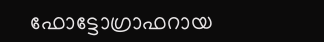ഫോട്ടോഗ്രാഫറായ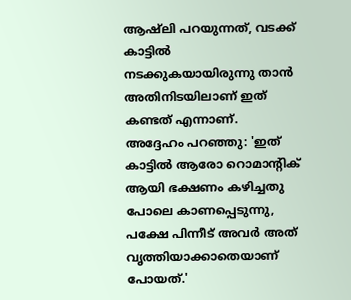ആഷ്ലി പറയുന്നത്, വടക്ക് കാട്ടിൽ നടക്കുകയായിരുന്നു താൻ അതിനിടയിലാണ് ഇത് കണ്ടത് എന്നാണ്. അദ്ദേഹം പറഞ്ഞു: 'ഇത് കാട്ടിൽ ആരോ റൊമാന്റിക് ആയി ഭക്ഷണം കഴിച്ചതു പോലെ കാണപ്പെടുന്നു, പക്ഷേ പിന്നീട് അവർ അത് വൃത്തിയാക്കാതെയാണ് പോയത്.'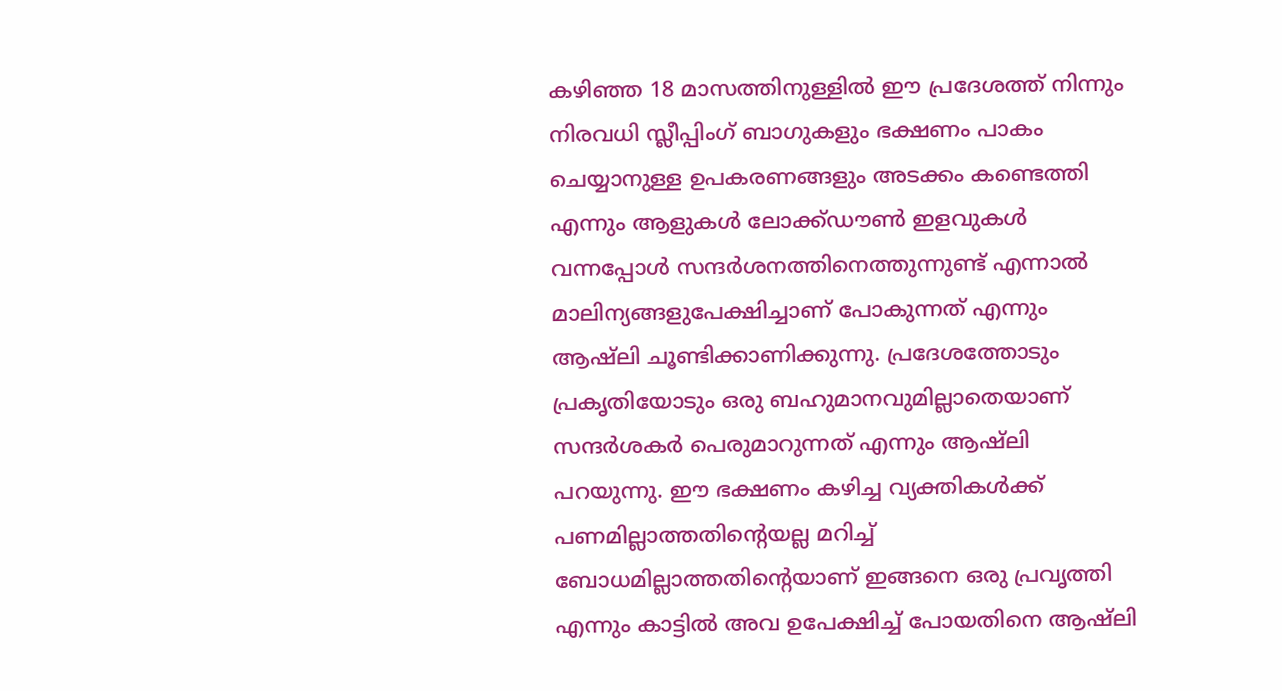കഴിഞ്ഞ 18 മാസത്തിനുള്ളില്‍ ഈ പ്രദേശത്ത് നിന്നും നിരവധി സ്ലീപ്പിംഗ് ബാഗുകളും ഭക്ഷണം പാകം ചെയ്യാനുള്ള ഉപകരണങ്ങളും അടക്കം കണ്ടെത്തി എന്നും ആളുകള്‍ ലോക്ക്ഡൗണ്‍ ഇളവുകള്‍ വന്നപ്പോള്‍ സന്ദര്‍ശനത്തിനെത്തുന്നുണ്ട് എന്നാല്‍ മാലിന്യങ്ങളുപേക്ഷിച്ചാണ് പോകുന്നത് എന്നും ആഷ്‍ലി ചൂണ്ടിക്കാണിക്കുന്നു. പ്രദേശത്തോടും പ്രകൃതിയോടും ഒരു ബഹുമാനവുമില്ലാതെയാണ് സന്ദര്‍ശകര്‍ പെരുമാറുന്നത് എന്നും ആഷ്‍ലി പറയുന്നു. ഈ ഭക്ഷണം കഴിച്ച വ്യക്തികള്‍ക്ക് പണമില്ലാത്തതിന്‍റെയല്ല മറിച്ച് ബോധമില്ലാത്തതിന്‍റെയാണ് ഇങ്ങനെ ഒരു പ്രവൃത്തി എന്നും കാട്ടില്‍ അവ ഉപേക്ഷിച്ച് പോയതിനെ ആഷ്‍ലി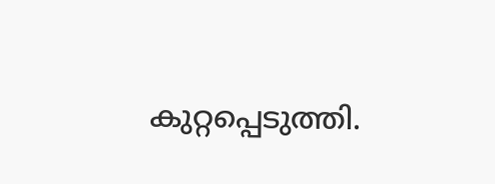കുറ്റപ്പെടുത്തി.